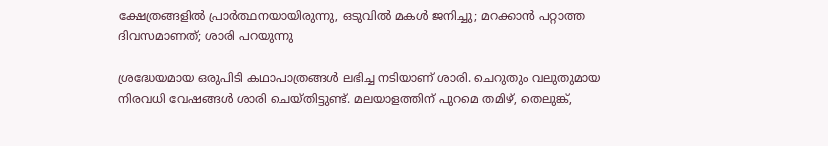ക്ഷേത്രങ്ങളിൽ പ്രാർത്ഥനയായിരുന്നു, ഒടുവിൽ മകൾ ജനിച്ചു; മറക്കാൻ പറ്റാത്ത ദിവസമാണത്; ശാരി പറയുന്നു

ശ്രദ്ധേയമായ ഒരുപിടി കഥാപാത്രങ്ങൾ ലഭിച്ച നടിയാണ് ശാരി. ചെറുതും വലുതുമായ നിരവധി വേഷങ്ങൾ ശാരി ചെയ്തിട്ടുണ്ട്. മലയാളത്തിന് പുറമെ തമിഴ്, തെലുങ്ക്,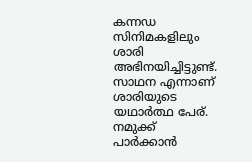കന്നഡ സിനിമകളിലും ശാരി അഭിനയിച്ചിട്ടുണ്ട്. സാഥന എന്നാണ് ശാരിയുടെ യഥാർത്ഥ പേര്. നമുക്ക് പാർക്കാൻ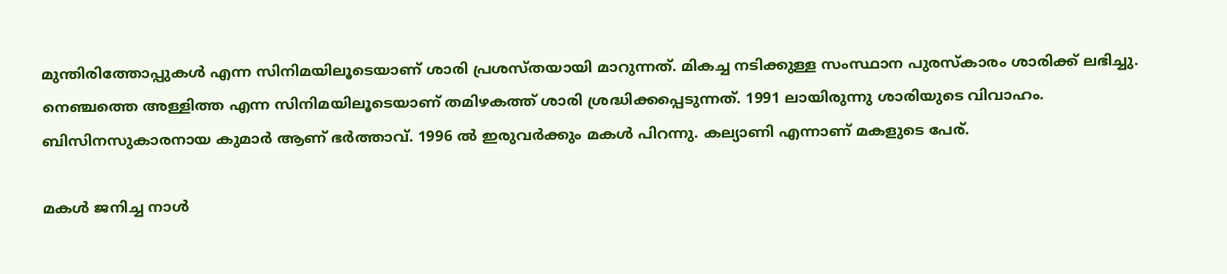മുന്തിരിത്തോപ്പുകൾ എന്ന സിനിമയിലൂടെയാണ് ശാരി പ്രശസ്തയായി മാറുന്നത്. മികച്ച നടിക്കുള്ള സംസ്ഥാന പുരസ്കാരം ശാരിക്ക് ലഭിച്ചു. നെഞ്ചത്തെ അള്ളിത്ത എന്ന സിനിമയിലൂടെയാണ് തമിഴകത്ത് ശാരി ശ്രദ്ധിക്കപ്പെടുന്നത്. 1991 ലായിരുന്നു ശാരിയുടെ വിവാഹം. ബിസിനസുകാരനായ കുമാർ ആണ് ഭർത്താവ്. 1996 ൽ ഇരുവർക്കും മകൾ പിറന്നു. കല്യാണി എന്നാണ് മകളുടെ പേര്.

മകൾ ജനിച്ച നാൾ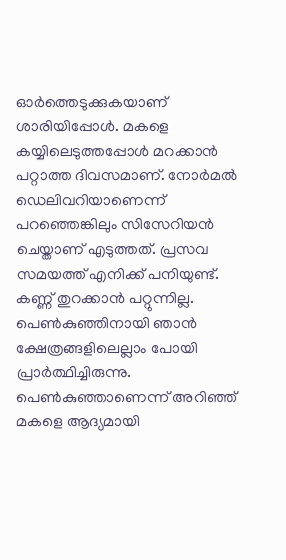ഓർത്തെടുക്കുകയാണ് ശാരിയിപ്പോൾ. മകളെ കയ്യിലെടുത്തപ്പോൾ മറക്കാൻ പറ്റാത്ത ദിവസമാണ്. നോർമൽ ഡെലിവറിയാണെന്ന് പറഞ്ഞെങ്കിലും സിസേറിയൻ ചെയ്താണ് എടുത്തത്. പ്രസവ സമയത്ത് എനിക്ക് പനിയുണ്ട്. കണ്ണ് തുറക്കാൻ പറ്റുന്നില്ല. പെൺകുഞ്ഞിനായി ഞാൻ ക്ഷേത്രങ്ങളിലെല്ലാം പോയി പ്രാർത്ഥിച്ചിരുന്നു. പെൺകുഞ്ഞാണെന്ന് അറിഞ്ഞ് മകളെ ആദ്യമായി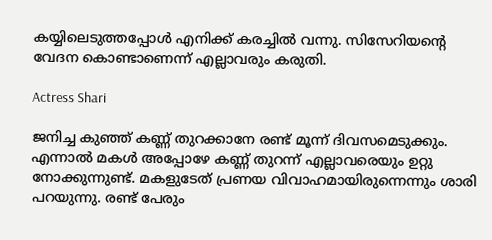കയ്യിലെടുത്തപ്പോൾ എനിക്ക് കരച്ചിൽ വന്നു. സിസേറിയന്റെ വേദന കൊണ്ടാണെന്ന് എല്ലാവരും കരുതി.

Actress Shari

ജനിച്ച കുഞ്ഞ് കണ്ണ് തുറക്കാനേ രണ്ട് മൂന്ന് ദിവസമെടുക്കും. എന്നാൽ മകൾ അപ്പോഴേ കണ്ണ് തുറന്ന് എല്ലാവരെയും ഉറ്റു നോക്കുന്നുണ്ട്. മകളുടേത് പ്രണയ വിവാഹമായിരുന്നെന്നും ശാരി പറയുന്നു. രണ്ട് പേരും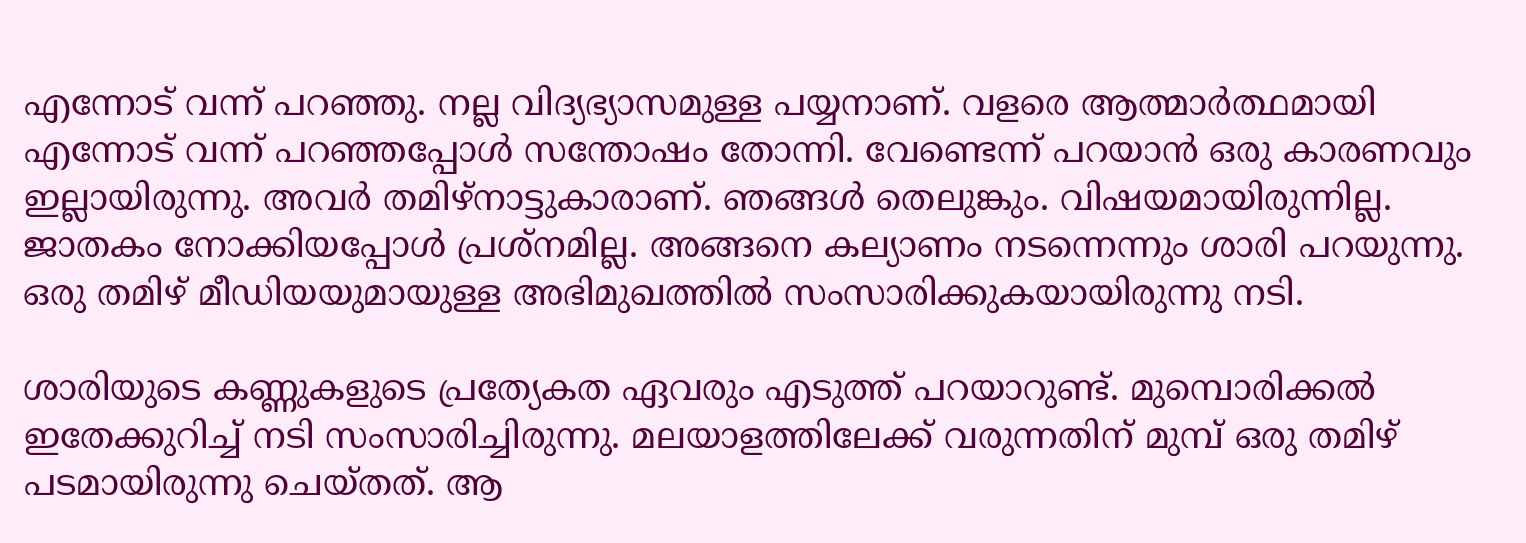എന്നോട് വന്ന് പറഞ്ഞു. നല്ല വിദ്യഭ്യാസമുള്ള പയ്യനാണ്. വളരെ ആത്മാർത്ഥമായി എന്നോട് വന്ന് പറഞ്ഞപ്പോൾ സന്തോഷം തോന്നി. വേണ്ടെന്ന് പറയാൻ ഒരു കാരണവും ഇല്ലായിരുന്നു. അവർ തമിഴ്നാട്ടുകാരാണ്. ഞങ്ങൾ തെലുങ്കും. വിഷയമായിരുന്നില്ല. ജാതകം നോക്കിയപ്പോൾ പ്രശ്നമില്ല. അങ്ങനെ കല്യാണം നടന്നെന്നും ശാരി പറയുന്നു. ഒരു തമിഴ് മീഡിയയുമായുള്ള അഭിമുഖത്തിൽ സംസാരിക്കുകയായിരുന്നു നടി.

ശാരിയുടെ കണ്ണുകളുടെ പ്രത്യേകത ഏവരും എടുത്ത് പറയാറുണ്ട്. മുമ്പൊരിക്കൽ ഇതേക്കുറിച്ച് നടി സംസാരിച്ചിരുന്നു. മലയാളത്തിലേക്ക് വരുന്നതിന് മുമ്പ് ഒരു തമിഴ് പടമായിരുന്നു ചെയ്തത്. ആ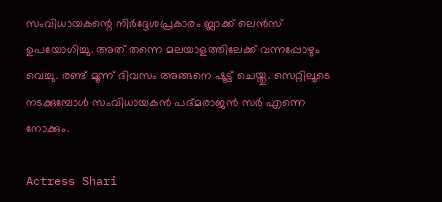സംവിധായകന്റെ നിർദ്ദേശപ്രകാരം ബ്ലാക്ക് ലെൻസ് ഉപയോഗിച്ചു. അത് തന്നെ മലയാളത്തിലേക്ക് വന്നപ്പോഴും വെച്ചു. രണ്ട് മൂന്ന് ദിവസം അങ്ങനെ ഷൂട്ട് ചെയ്തു. സെറ്റിലൂടെ നടക്കുമ്പോൾ സംവിധായകൻ പദ്മരാജൻ സർ എന്നെ നോക്കും.

Actress Shari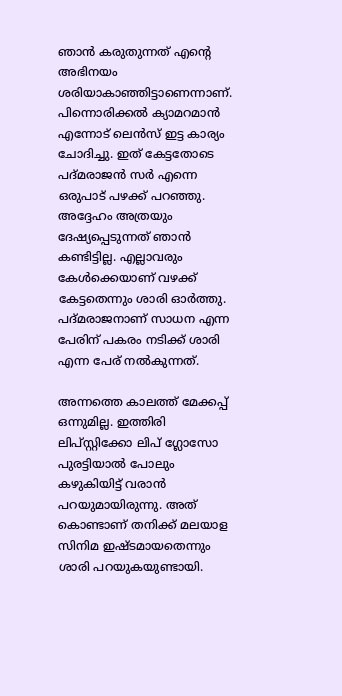ഞാൻ കരുതുന്നത് എന്റെ അഭിനയം ശരിയാകാഞ്ഞിട്ടാണെന്നാണ്. പിന്നൊരിക്കൽ ക്യാമറമാൻ എന്നോട് ലെൻസ് ഇട്ട കാര്യം ചോദിച്ചു. ഇത് കേട്ടതോടെ പദ്മരാജൻ സർ എന്നെ ഒരുപാട് പഴക്ക് പറഞ്ഞു. അദ്ദേഹം അത്രയും ദേഷ്യപ്പെടുന്നത് ഞാൻ കണ്ടിട്ടില്ല. എല്ലാവരും കേൾക്കെയാണ് വഴക്ക് കേട്ടതെന്നും ശാരി ഓർത്തു. പദ്മരാജനാണ് സാധന എന്ന പേരിന് പകരം നടിക്ക് ശാരി എന്ന പേര് നൽകുന്നത്.

അന്നത്തെ കാലത്ത് മേക്കപ്പ് ഒന്നുമില്ല. ഇത്തിരി ലിപ്സ്റ്റിക്കോ ലിപ് ഗ്ലോസോ പുരട്ടിയാൽ പോലും കഴുകിയിട്ട് വരാൻ പറയുമായിരുന്നു. അത് കൊണ്ടാണ് തനിക്ക് മലയാള സിനിമ ഇഷ്ടമായതെന്നും ശാരി പറയുകയുണ്ടായി.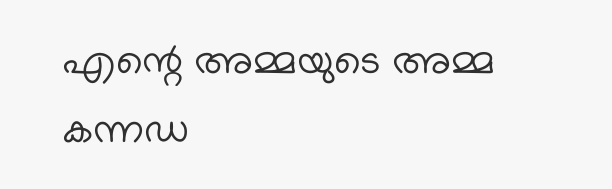എന്റെ അമ്മയുടെ അമ്മ കന്നഡ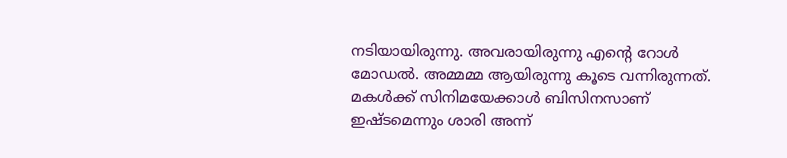നടിയായിരുന്നു. അവരായിരുന്നു എന്റെ റോൾ മോഡൽ. അമ്മമ്മ ആയിരുന്നു കൂടെ വന്നിരുന്നത്. മകൾക്ക് സിനിമയേക്കാൾ ബിസിനസാണ് ഇഷ്ടമെന്നും ശാരി അന്ന്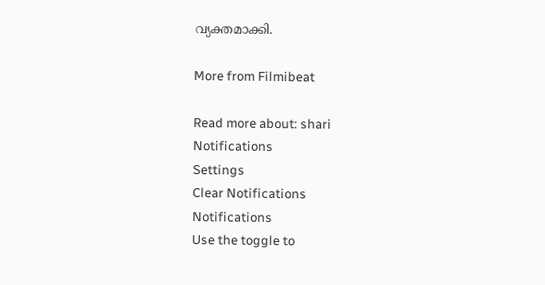വ്യക്തമാക്കി.

More from Filmibeat

Read more about: shari
Notifications
Settings
Clear Notifications
Notifications
Use the toggle to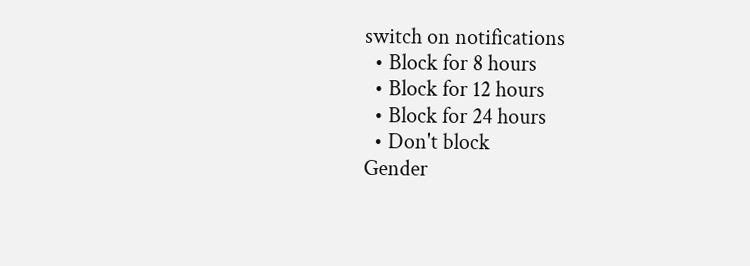switch on notifications
  • Block for 8 hours
  • Block for 12 hours
  • Block for 24 hours
  • Don't block
Gender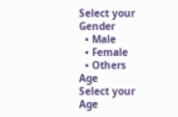Select your Gender
  • Male
  • Female
  • Others
Age
Select your Age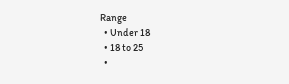Range
  • Under 18
  • 18 to 25
  •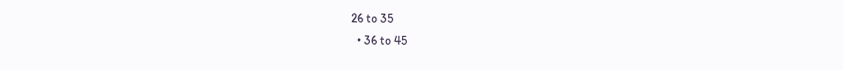26 to 35
  • 36 to 45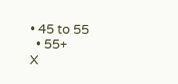• 45 to 55
  • 55+
X